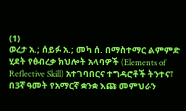(1)
ወረታ አ.; ሰይፉ አ.; መካ ሰ. በማስተማር ልምምድ ሂደት የፅብረቃ ክህሎት አላባዎች (Elements of Reflective Skill) አተገባበርና ተግዳሮቶች ትንተና፣ በ3ኛ ዓመት የአማርኛ ቋንቋ እጩ መምህራን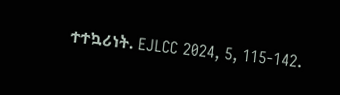ተተኳሪነት. EJLCC 2024, 5, 115-142.